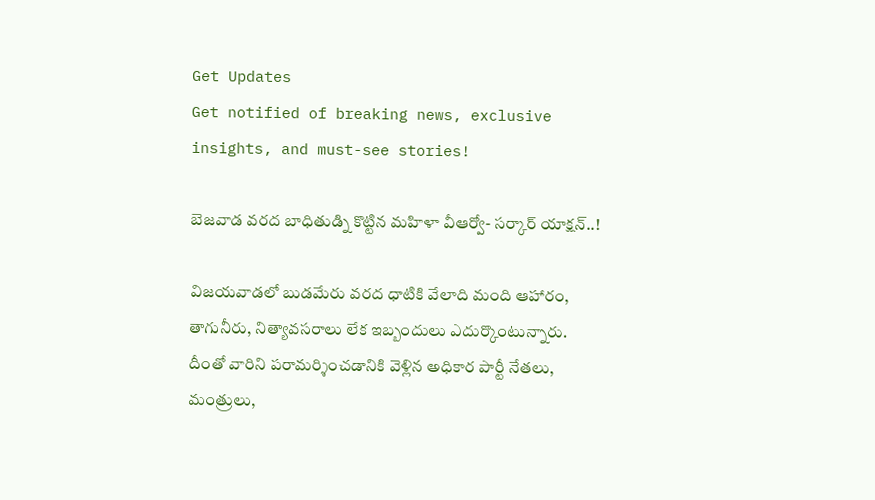Get Updates
Get notified of breaking news, exclusive insights, and must-see stories!

బెజవాడ వరద బాధితుడ్ని కొట్టిన మహిళా వీఆర్వో- సర్కార్ యాక్షన్..!

విజయవాడలో బుడమేరు వరద ధాటికి వేలాది మంది ఆహారం, తాగునీరు, నిత్యావసరాలు లేక ఇబ్బందులు ఎదుర్కొంటున్నారు. దీంతో వారిని పరామర్శించడానికి వెళ్లిన అధికార పార్టీ నేతలు, మంత్రులు,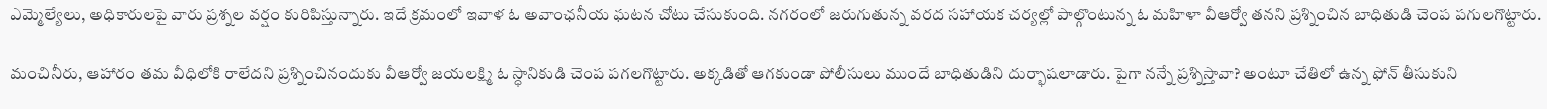ఎమ్మెల్యేలు, అధికారులపై వారు ప్రశ్నల వర్షం కురిపిస్తున్నారు. ఇదే క్రమంలో ఇవాళ ఓ అవాంఛనీయ ఘటన చోటు చేసుకుంది. నగరంలో జరుగుతున్న వరద సహాయక చర్యల్లో పాల్గొంటున్న ఓ మహిళా వీఆర్వో తనని ప్రశ్నించిన బాధితుడి చెంప పగులగొట్టారు.

మంచినీరు, ఆహారం తమ వీధిలోకి రాలేదని ప్రశ్నించినందుకు వీఆర్వో జయలక్ష్మి ఓ స్ధానికుడి చెంప పగలగొట్టారు. అక్కడితో ఆగకుండా పోలీసులు ముందే బాధితుడిని దుర్భాషలాడారు. పైగా నన్నే ప్రశ్నిస్తావా? అంటూ చేతిలో ఉన్న ఫోన్ తీసుకుని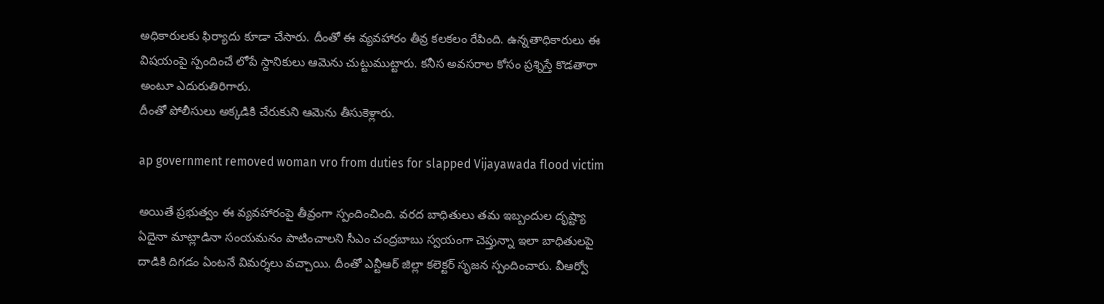అధికారులకు ఫిర్యాదు కూడా చేసారు. దీంతో ఈ వ్యవహారం తీవ్ర కలకలం రేపింది. ఉన్నతాధికారులు ఈ విషయంపై స్పందించే లోపే స్దానికులు ఆమెను చుట్టుముట్టారు. కనీస అవసరాల కోసం ప్రశ్నిస్తే కొడతారా అంటూ ఎదురుతిరిగారు.
దీంతో పోలీసులు అక్కడికి చేరుకుని ఆమెను తీసుకెళ్లారు.

ap government removed woman vro from duties for slapped Vijayawada flood victim

అయితే ప్రభుత్వం ఈ వ్యవహారంపై తీవ్రంగా స్పందించింది. వరద బాధితులు తమ ఇబ్బందుల దృష్ట్యా ఏదైనా మాట్లాడినా సంయమనం పాటించాలని సీఎం చంద్రబాబు స్వయంగా చెప్తున్నా ఇలా బాధితులపై దాడికి దిగడం ఏంటనే విమర్శలు వచ్చాయి. దీంతో ఎన్టీఆర్ జిల్లా కలెక్టర్ సృజన స్పందించారు. వీఆర్వో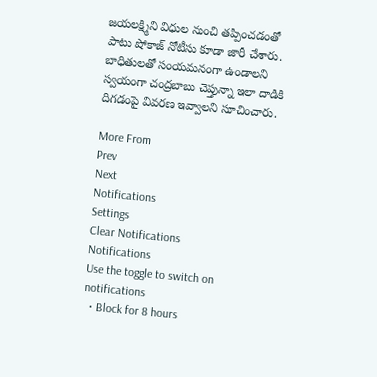జయలక్ష్మిని విధుల నుంచి తప్పించడంతో పాటు షోకాజ్ నోటీసు కూడా జారీ చేశారు. బాధితులతో సంయమనంగా ఉండాలని స్వయంగా చంద్రబాబు చెప్తున్నా ఇలా దాడికి దిగడంపై వివరణ ఇవ్వాలని సూచించారు.

More From
Prev
Next
Notifications
Settings
Clear Notifications
Notifications
Use the toggle to switch on notifications
  • Block for 8 hours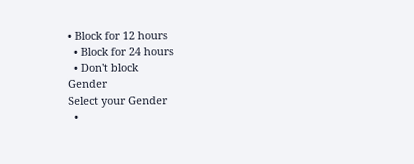• Block for 12 hours
  • Block for 24 hours
  • Don't block
Gender
Select your Gender
  •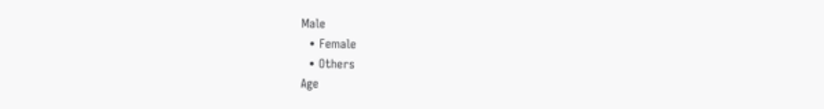Male
  • Female
  • Others
Age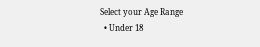Select your Age Range
  • Under 18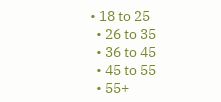• 18 to 25
  • 26 to 35
  • 36 to 45
  • 45 to 55
  • 55+